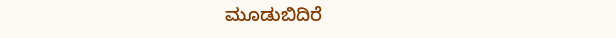ಮೂಡುಬಿದಿರೆ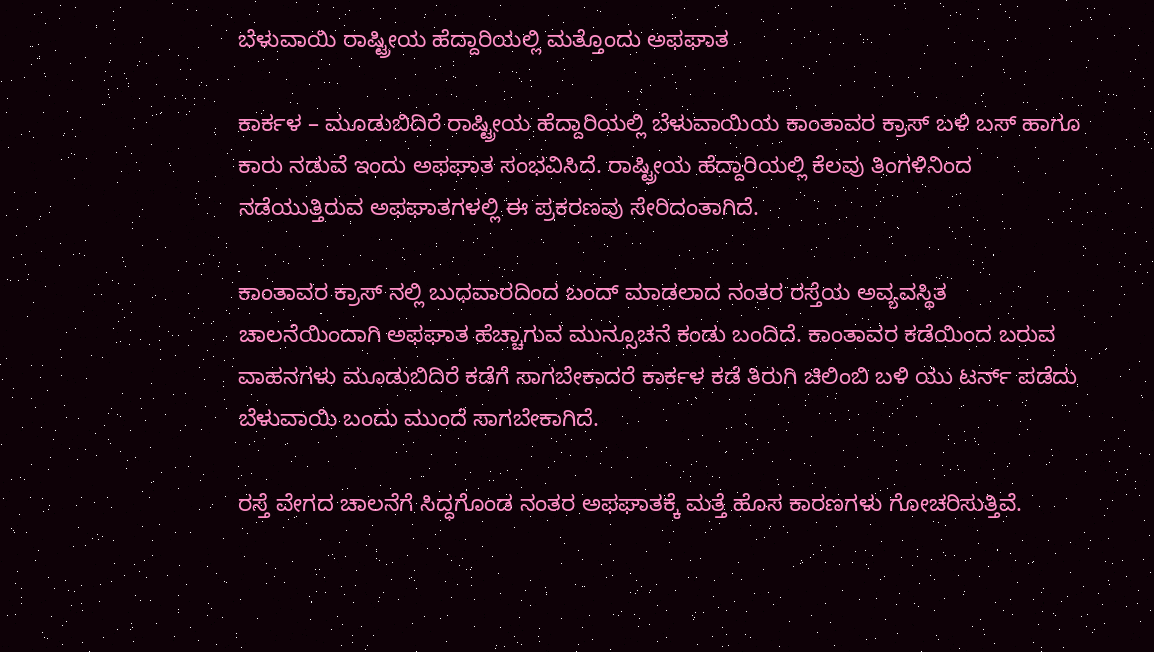ಬೆಳುವಾಯಿ ರಾಷ್ಟ್ರೀಯ ಹೆದ್ದಾರಿಯಲ್ಲಿ ಮತ್ತೊಂದು ಅಫಘಾತ

ಕಾರ್ಕಳ – ಮೂಡುಬಿದಿರೆ ರಾಷ್ಟ್ರೀಯ ಹೆದ್ದಾರಿಯಲ್ಲಿ ಬೆಳುವಾಯಿಯ ಕಾಂತಾವರ ಕ್ರಾಸ್ ಬಳಿ ಬಸ್ ಹಾಗೂ ಕಾರು ನಡುವೆ ಇಂದು ಅಫಘಾತ ಸಂಭವಿಸಿದೆ. ರಾಷ್ಟ್ರೀಯ ಹೆದ್ದಾರಿಯಲ್ಲಿ ಕೆಲವು ತಿಂಗಳಿನಿಂದ ನಡೆಯುತ್ತಿರುವ ಅಫಘಾತಗಳಲ್ಲಿ ಈ ಪ್ರಕರಣವು ಸೇರಿದಂತಾಗಿದೆ.

ಕಾಂತಾವರ ಕ್ರಾಸ್ ನಲ್ಲಿ ಬುಧವಾರದಿಂದ ಬಂದ್ ಮಾಡಲಾದ ನಂತರ ರಸ್ತೆಯ ಅವ್ಯವಸ್ಥಿತ ಚಾಲನೆಯಿಂದಾಗಿ ಅಫಘಾತ ಹೆಚ್ಚಾಗುವ ಮುನ್ಸೂಚನೆ ಕಂಡು ಬಂದಿದೆ. ಕಾಂತಾವರ ಕಡೆಯಿಂದ ಬರುವ ವಾಹನಗಳು ಮೂಡುಬಿದಿರೆ ಕಡೆಗೆ ಸಾಗಬೇಕಾದರೆ ಕಾರ್ಕಳ ಕಡೆ ತಿರುಗಿ ಚಿಲಿಂಬಿ ಬಳಿ ಯು ಟರ್ನ್ ಪಡೆದು ಬೆಳುವಾಯಿ ಬಂದು ಮುಂದೆ ಸಾಗಬೇಕಾಗಿದೆ.

ರಸ್ತೆ ವೇಗದ ಚಾಲನೆಗೆ ಸಿದ್ಧಗೊಂಡ ನಂತರ ಅಫಘಾತಕ್ಕೆ ಮತ್ತೆ ಹೊಸ ಕಾರಣಗಳು ಗೋಚರಿಸುತ್ತಿವೆ.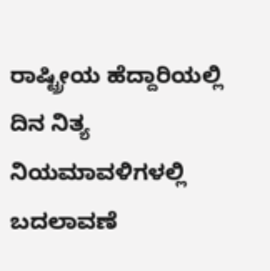ರಾಷ್ಟ್ರೀಯ ಹೆದ್ದಾರಿಯಲ್ಲಿ ದಿನ ನಿತ್ಯ ನಿಯಮಾವಳಿಗಳಲ್ಲಿ ಬದಲಾವಣೆ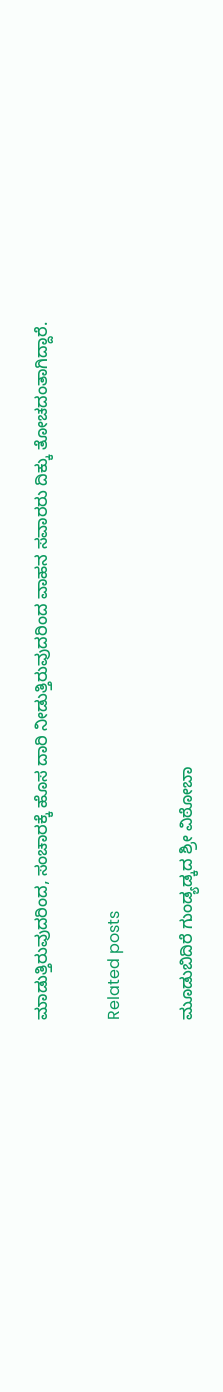ಮಾಡುತ್ತಿರುವುದರಿಂದ, ಸಂಚಾರಕ್ಕೆ ಹೊಸ ದಾರಿ ನೀಡುತ್ತಿರುವುದರಿಂದ ವಾಹನ ಸವಾರರು ದಿಕ್ಕು ತೋಚದಂತಾಗಿದ್ದಾರೆ.

Related posts

ಮೂಡುಬಿದಿರೆ ಗುಂಡ್ಯಡ್ಕದ ಶ್ರೀ ವಿಠೋಬಾ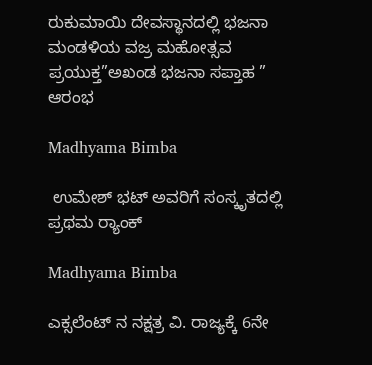ರುಕುಮಾಯಿ ದೇವಸ್ಥಾನದಲ್ಲಿ ಭಜನಾ ಮಂಡಳಿಯ ವಜ್ರ ಮಹೋತ್ಸವ ಪ್ರಯುಕ್ತ”ಅಖಂಡ ಭಜನಾ ಸಪ್ತಾಹ ” ಆರಂಭ

Madhyama Bimba

 ಉಮೇಶ್ ಭಟ್ ಅವರಿಗೆ ಸಂಸ್ಕೃತದಲ್ಲಿ ಪ್ರಥಮ ರ್‍ಯಾಂಕ್

Madhyama Bimba

ಎಕ್ಸಲೆಂಟ್ ನ ನಕ್ಷತ್ರ ವಿ. ರಾಜ್ಯಕ್ಕೆ 6ನೇ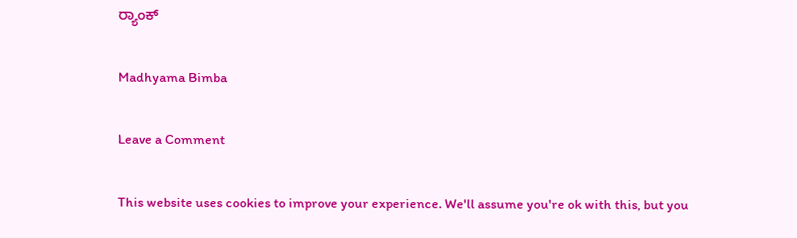ರ್‍ಯಾಂಕ್

Madhyama Bimba

Leave a Comment

This website uses cookies to improve your experience. We'll assume you're ok with this, but you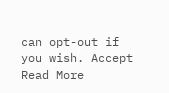can opt-out if you wish. Accept Read More